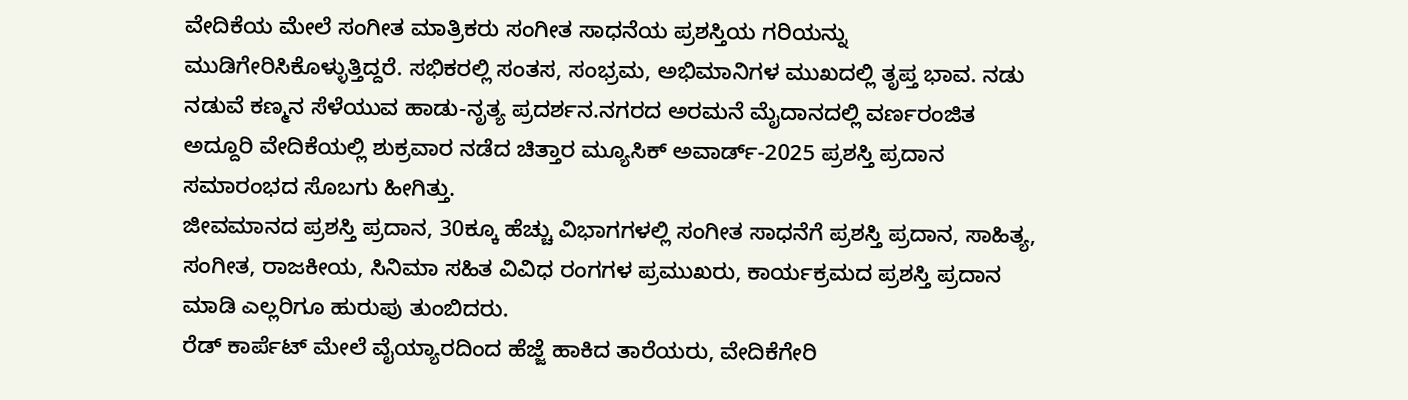ವೇದಿಕೆಯ ಮೇಲೆ ಸಂಗೀತ ಮಾತ್ರಿಕರು ಸಂಗೀತ ಸಾಧನೆಯ ಪ್ರಶಸ್ತಿಯ ಗರಿಯನ್ನು ಮುಡಿಗೇರಿಸಿಕೊಳ್ಳುತ್ತಿದ್ದರೆ. ಸಭಿಕರಲ್ಲಿ ಸಂತಸ, ಸಂಭ್ರಮ, ಅಭಿಮಾನಿಗಳ ಮುಖದಲ್ಲಿ ತೃಪ್ತ ಭಾವ. ನಡು ನಡುವೆ ಕಣ್ಮನ ಸೆಳೆಯುವ ಹಾಡು-ನೃತ್ಯ ಪ್ರದರ್ಶನ.ನಗರದ ಅರಮನೆ ಮೈದಾನದಲ್ಲಿ ವರ್ಣರಂಜಿತ ಅದ್ದೂರಿ ವೇದಿಕೆಯಲ್ಲಿ ಶುಕ್ರವಾರ ನಡೆದ ಚಿತ್ತಾರ ಮ್ಯೂಸಿಕ್ ಅವಾರ್ಡ್-2025 ಪ್ರಶಸ್ತಿ ಪ್ರದಾನ ಸಮಾರಂಭದ ಸೊಬಗು ಹೀಗಿತ್ತು.
ಜೀವಮಾನದ ಪ್ರಶಸ್ತಿ ಪ್ರದಾನ, 30ಕ್ಕೂ ಹೆಚ್ಚು ವಿಭಾಗಗಳಲ್ಲಿ ಸಂಗೀತ ಸಾಧನೆಗೆ ಪ್ರಶಸ್ತಿ ಪ್ರದಾನ, ಸಾಹಿತ್ಯ, ಸಂಗೀತ, ರಾಜಕೀಯ, ಸಿನಿಮಾ ಸಹಿತ ವಿವಿಧ ರಂಗಗಳ ಪ್ರಮುಖರು, ಕಾರ್ಯಕ್ರಮದ ಪ್ರಶಸ್ತಿ ಪ್ರದಾನ ಮಾಡಿ ಎಲ್ಲರಿಗೂ ಹುರುಪು ತುಂಬಿದರು.
ರೆಡ್ ಕಾರ್ಪೆಟ್ ಮೇಲೆ ವೈಯ್ಯಾರದಿಂದ ಹೆಜ್ಜೆ ಹಾಕಿದ ತಾರೆಯರು, ವೇದಿಕೆಗೇರಿ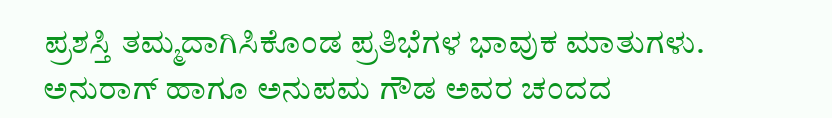ಪ್ರಶಸ್ತಿ ತಮ್ಮದಾಗಿಸಿಕೊಂಡ ಪ್ರತಿಭೆಗಳ ಭಾವುಕ ಮಾತುಗಳು. ಅನುರಾಗ್ ಹಾಗೂ ಅನುಪಮ ಗೌಡ ಅವರ ಚಂದದ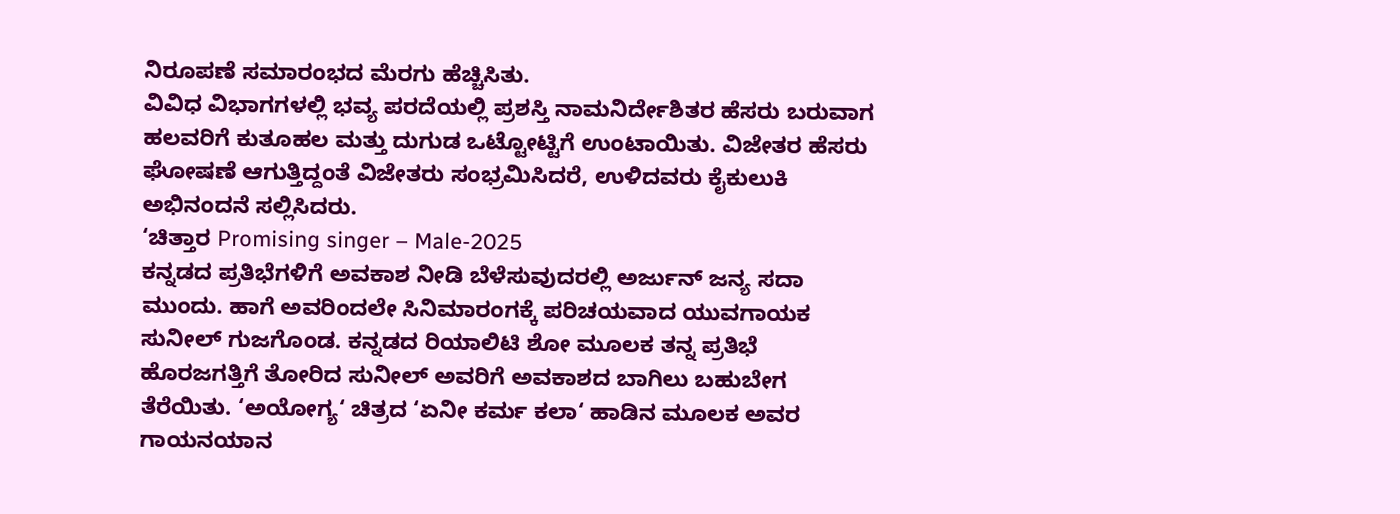ನಿರೂಪಣೆ ಸಮಾರಂಭದ ಮೆರಗು ಹೆಚ್ಚಿಸಿತು.
ವಿವಿಧ ವಿಭಾಗಗಳಲ್ಲಿ ಭವ್ಯ ಪರದೆಯಲ್ಲಿ ಪ್ರಶಸ್ತಿ ನಾಮನಿರ್ದೇಶಿತರ ಹೆಸರು ಬರುವಾಗ ಹಲವರಿಗೆ ಕುತೂಹಲ ಮತ್ತು ದುಗುಡ ಒಟ್ಟೋಟ್ಟಿಗೆ ಉಂಟಾಯಿತು. ವಿಜೇತರ ಹೆಸರು ಘೋಷಣೆ ಆಗುತ್ತಿದ್ದಂತೆ ವಿಜೇತರು ಸಂಭ್ರಮಿಸಿದರೆ, ಉಳಿದವರು ಕೈಕುಲುಕಿ ಅಭಿನಂದನೆ ಸಲ್ಲಿಸಿದರು.
‘ಚಿತ್ತಾರ Promising singer – Male-2025
ಕನ್ನಡದ ಪ್ರತಿಭೆಗಳಿಗೆ ಅವಕಾಶ ನೀಡಿ ಬೆಳೆಸುವುದರಲ್ಲಿ ಅರ್ಜುನ್ ಜನ್ಯ ಸದಾ ಮುಂದು. ಹಾಗೆ ಅವರಿಂದಲೇ ಸಿನಿಮಾರಂಗಕ್ಕೆ ಪರಿಚಯವಾದ ಯುವಗಾಯಕ ಸುನೀಲ್ ಗುಜಗೊಂಡ. ಕನ್ನಡದ ರಿಯಾಲಿಟಿ ಶೋ ಮೂಲಕ ತನ್ನ ಪ್ರತಿಭೆ ಹೊರಜಗತ್ತಿಗೆ ತೋರಿದ ಸುನೀಲ್ ಅವರಿಗೆ ಅವಕಾಶದ ಬಾಗಿಲು ಬಹುಬೇಗ ತೆರೆಯಿತು. ‘ಅಯೋಗ್ಯ‘ ಚಿತ್ರದ ‘ಏನೀ ಕರ್ಮ ಕಲಾ‘ ಹಾಡಿನ ಮೂಲಕ ಅವರ ಗಾಯನಯಾನ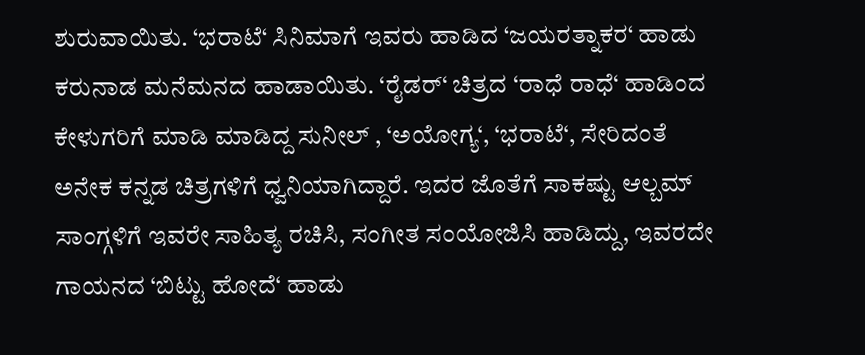ಶುರುವಾಯಿತು. ‘ಭರಾಟೆ‘ ಸಿನಿಮಾಗೆ ಇವರು ಹಾಡಿದ ‘ಜಯರತ್ನಾಕರ‘ ಹಾಡು ಕರುನಾಡ ಮನೆಮನದ ಹಾಡಾಯಿತು. ‘ರೈಡರ್‘ ಚಿತ್ರದ ‘ರಾಧೆ ರಾಧೆ‘ ಹಾಡಿಂದ ಕೇಳುಗರಿಗೆ ಮಾಡಿ ಮಾಡಿದ್ದ ಸುನೀಲ್ , ‘ಅಯೋಗ್ಯ‘, ‘ಭರಾಟೆ‘, ಸೇರಿದಂತೆ ಅನೇಕ ಕನ್ನಡ ಚಿತ್ರಗಳಿಗೆ ಧ್ವನಿಯಾಗಿದ್ದಾರೆ. ಇದರ ಜೊತೆಗೆ ಸಾಕಷ್ಟು ಆಲ್ಬಮ್ ಸಾಂಗ್ಗಳಿಗೆ ಇವರೇ ಸಾಹಿತ್ಯ ರಚಿಸಿ, ಸಂಗೀತ ಸಂಯೋಜಿಸಿ ಹಾಡಿದ್ದು, ಇವರದೇ ಗಾಯನದ ‘ಬಿಟ್ಟು ಹೋದೆ‘ ಹಾಡು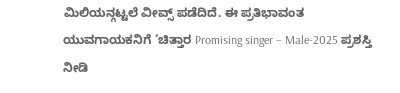ಮಿಲಿಯನ್ಗಟ್ಟಲೆ ವೀವ್ಸ್ ಪಡೆದಿದೆ. ಈ ಪ್ರತಿಭಾವಂತ ಯುವಗಾಯಕನಿಗೆ ‘ಚಿತ್ತಾರ Promising singer – Male-2025 ಪ್ರಶಸ್ತಿ ನೀಡಿ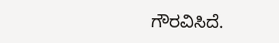ಗೌರವಿಸಿದೆ.